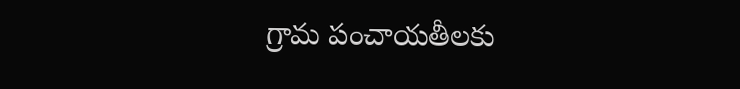గ్రామ పంచాయతీలకు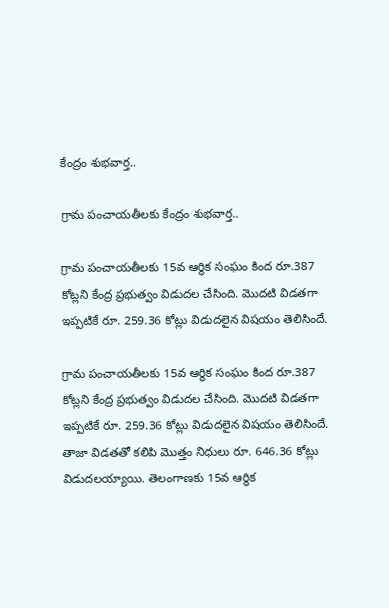కేంద్రం శుభవార్త..

గ్రామ పంచాయతీలకు కేంద్రం శుభవార్త..

గ్రామ పంచాయతీలకు 15వ ఆర్థిక సంఘం కింద రూ.387 కోట్లని కేంద్ర ప్రభుత్వం విడుదల చేసింది. మొదటి విడతగా ఇప్పటికే రూ. 259.36 కోట్లు విడుదలైన విషయం తెలిసిందే.

గ్రామ పంచాయతీలకు 15వ ఆర్థిక సంఘం కింద రూ.387 కోట్లని కేంద్ర ప్రభుత్వం విడుదల చేసింది. మొదటి విడతగా ఇప్పటికే రూ. 259.36 కోట్లు విడుదలైన విషయం తెలిసిందే. తాజా విడతతో కలిపి మొత్తం నిధులు రూ. 646.36 కోట్లు విడుదలయ్యాయి. తెలంగాణకు 15వ ఆర్థిక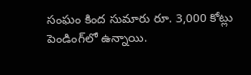సంఘం కింద సుమారు రూ. 3,000 కోట్లు పెండింగ్‌లో ఉన్నాయి.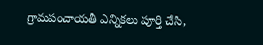గ్రామపంచాయతీ ఎన్నికలు పూర్తి చేసి,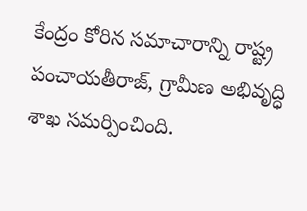కేంద్రం కోరిన సమాచారాన్ని రాష్ట్ర పంచాయతీరాజ్, గ్రామీణ అభివృద్ధి శాఖ సమర్పించింది.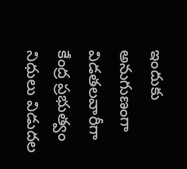ఇందుకు అనుగుణంగా విడతలవారీగా కేంద్ర ప్రభుత్వం నిధులు విడుదల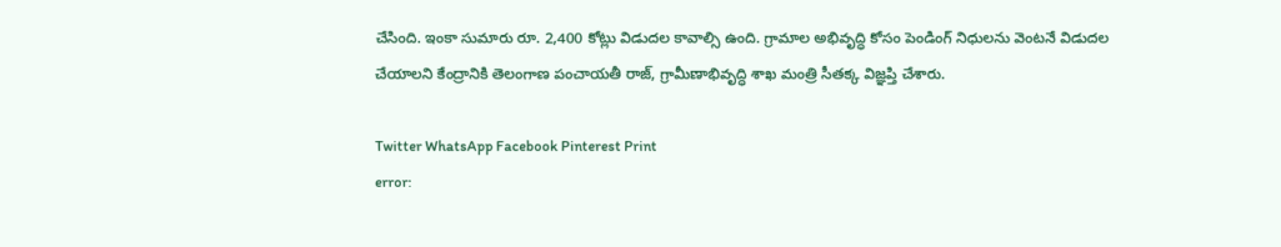చేసింది. ఇంకా సుమారు రూ. 2,400 కోట్లు విడుదల కావాల్సి ఉంది. గ్రామాల అభివృద్ధి కోసం పెండింగ్ నిధులను వెంటనే విడుదల చేయాలని కేంద్రానికి తెలంగాణ పంచాయతీ రాజ్, గ్రామీణాభివృద్ధి శాఖ మంత్రి సీతక్క విజ్ఞప్తి చేశారు.

Twitter WhatsApp Facebook Pinterest Print
error: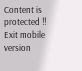Content is protected !!
Exit mobile version